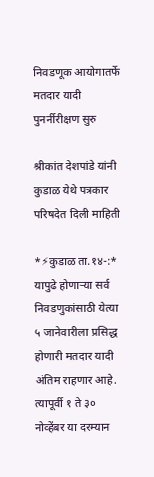निवडणूक आयोगातर्फे मतदार यादी पुनर्नीरीक्षण सुरु

श्रीकांत देशपांडे यांनी कुडाळ येथे पत्रकार परिषदेत दिली माहिती

*⚡कुडाळ ता.१४-:* यापुढे होणाऱ्या सर्व निवडणुकांसाठी येत्या ५ जानेवारीला प्रसिद्ध होणारी मतदार यादी अंतिम राहणार आहे. त्यापूर्वी १ ते ३० नोव्हेंबर या दरम्यान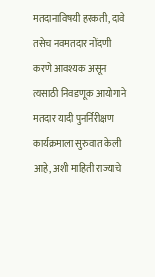मतदानाविषयी हरकती, दावे तसेच नवमतदार नोंदणी करणे आवश्यक असून त्यसाठी निवडणूक आयोगाने मतदार यादी पुनर्निरीक्षण कार्यक्रमाला सुरुवात केली आहे, अशी माहिती राज्याचे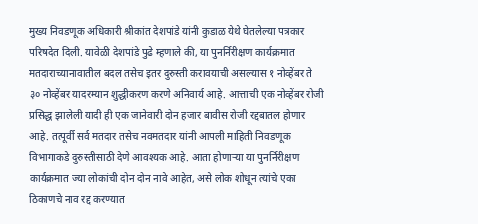मुख्य निवडणूक अधिकारी श्रीकांत देशपांडे यांनी कुडाळ येथे घेतलेल्या पत्रकार परिषदेत दिली. यावेळी देशपांडे पुढे म्हणाले की, या पुनर्निरीक्षण कार्यक्रमात मतदाराच्यानावातील बदल तसेच इतर दुरुस्ती करावयाची असल्यास १ नोव्हेंबर ते ३० नोव्हेंबर यादरम्यान शुद्धीकरण करणे अनिवार्य आहे. आत्ताची एक नोव्हेंबर रोजी प्रसिद्ध झालेली यादी ही एक जानेवारी दोन हजार बावीस रोजी रद्दबातल होणार आहे. तत्पूर्वी सर्व मतदार तसेच नवमतदार यांनी आपली माहिती निवडणूक विभागाकडे दुरुस्तीसाठी देणे आवश्यक आहे. आता होणाऱ्या या पुनर्निरीक्षण कार्यक्रमात ज्या लोकांची दोन दोन नावे आहेत, असे लोक शोधून त्यांचे एका ठिकाणचे नाव रद्द करण्यात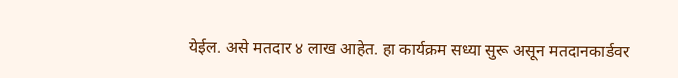येईल. असे मतदार ४ लाख आहेत. हा कार्यक्रम सध्या सुरू असून मतदानकार्डवर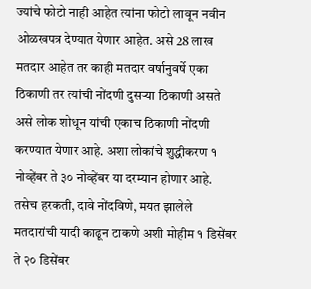ज्यांचे फोटो नाही आहेत त्यांना फोटो लावून नवीन ओळखपत्र देण्यात येणार आहेत. असे 28 लाख मतदार आहेत तर काही मतदार वर्षानुवर्षे एका ठिकाणी तर त्यांची नोंदणी दुसऱ्या ठिकाणी असते असे लोक शोधून यांची एकाच ठिकाणी नोंदणी करण्यात येणार आहे. अशा लोकांचे शुद्धीकरण १ नोव्हेंबर ते ३० नोव्हेंबर या दरम्यान होणार आहे. तसेच हरकती, दावे नोंदविणे, मयत झालेले मतदारांची यादी काढून टाकणे अशी मोहीम १ डिसेंबर ते २० डिसेंबर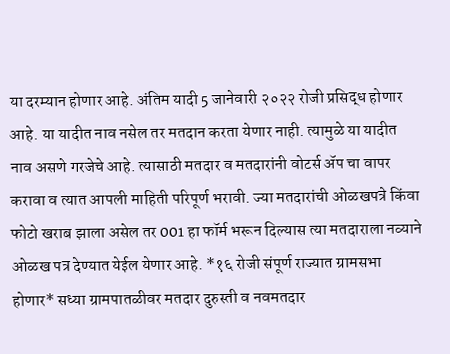या दरम्यान होणार आहे. अंतिम यादी 5 जानेवारी २०२२ रोजी प्रसिद्ध होणार आहे. या यादीत नाव नसेल तर मतदान करता येणार नाही. त्यामुळे या यादीत नाव असणे गरजेचे आहे. त्यासाठी मतदार व मतदारांनी वोटर्स ॲप चा वापर करावा व त्यात आपली माहिती परिपूर्ण भरावी. ज्या मतदारांची ओळखपत्रे किंवा फोटो खराब झाला असेल तर 001 हा फॉर्म भरून दिल्यास त्या मतदाराला नव्याने ओळख पत्र देण्यात येईल येणार आहे. *१६ रोजी संपूर्ण राज्यात ग्रामसभा होणार* सध्या ग्रामपातळीवर मतदार दुरुस्ती व नवमतदार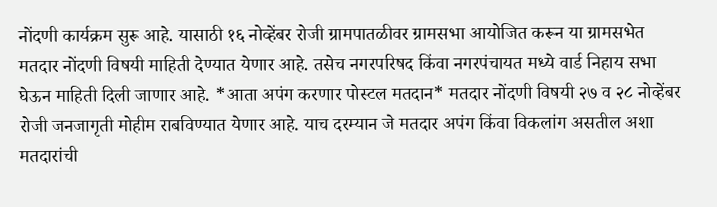नोंदणी कार्यक्रम सुरू आहे. यासाठी १६ नोव्हेंबर रोजी ग्रामपातळीवर ग्रामसभा आयोजित करून या ग्रामसभेत मतदार नोंदणी विषयी माहिती देण्यात येणार आहे. तसेच नगरपरिषद किंवा नगरपंचायत मध्ये वार्ड निहाय सभा घेऊन माहिती दिली जाणार आहे. *आता अपंग करणार पोस्टल मतदान* मतदार नोंदणी विषयी २७ व २८ नोव्हेंबर रोजी जनजागृती मोहीम राबविण्यात येणार आहे. याच दरम्यान जे मतदार अपंग किंवा विकलांग असतील अशा मतदारांची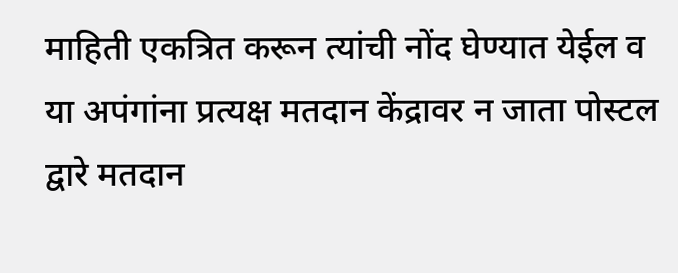माहिती एकत्रित करून त्यांची नोंद घेण्यात येईल व या अपंगांना प्रत्यक्ष मतदान केंद्रावर न जाता पोस्टल द्वारे मतदान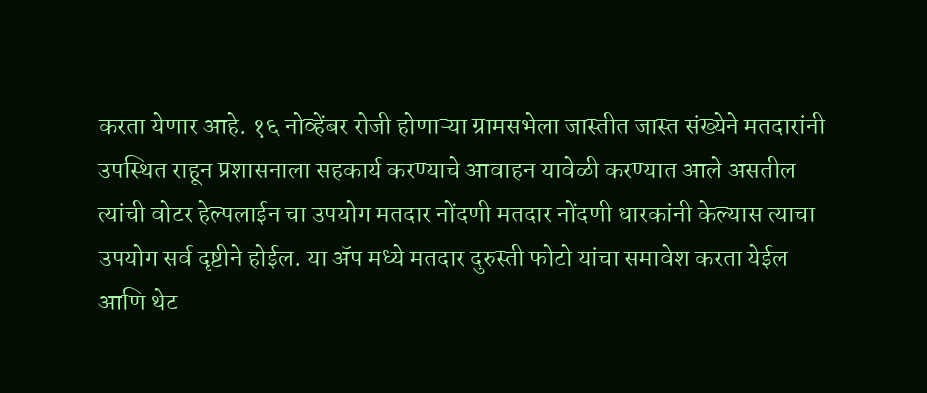करता येणार आहे. १६ नोव्हेंबर रोजी होणाऱ्या ग्रामसभेला जास्तीत जास्त संख्येने मतदारांनी उपस्थित राहून प्रशासनाला सहकार्य करण्याचे आवाहन यावेळी करण्यात आले असतील त्यांची वोटर हेल्पलाईन चा उपयोग मतदार नोंदणी मतदार नोंदणी धारकांनी केल्यास त्याचा उपयोग सर्व दृष्टीने होईल. या ॲप मध्ये मतदार दुरुस्ती फोटो यांचा समावेश करता येईल आणि थेट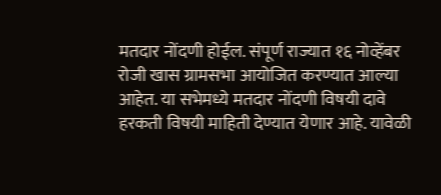मतदार नोंदणी होईल. संपूर्ण राज्यात १६ नोव्हेंबर रोजी खास ग्रामसभा आयोजित करण्यात आल्या आहेत. या सभेमध्ये मतदार नोंदणी विषयी दावे हरकती विषयी माहिती देण्यात येणार आहे. यावेळी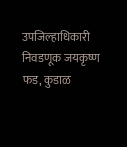उपजिल्हाधिकारी निवडणूक जयकृष्ण फड, कुडाळ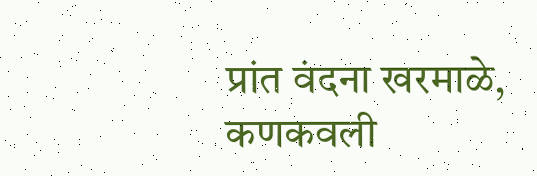प्रांत वंदना खरमाळे, कणकवली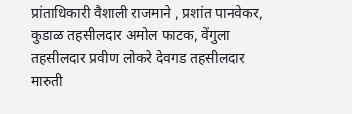प्रांताधिकारी वैशाली राजमाने , प्रशांत पानवेकर, कुडाळ तहसीलदार अमोल फाटक, वेंगुला तहसीलदार प्रवीण लोकरे देवगड तहसीलदार मारुती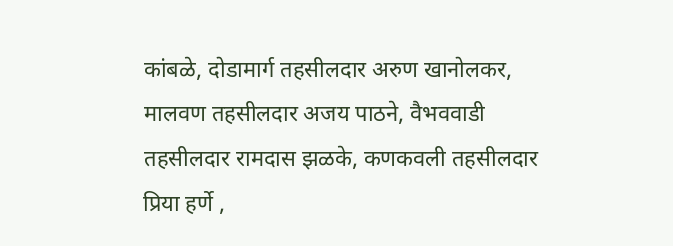कांबळे, दोडामार्ग तहसीलदार अरुण खानोलकर, मालवण तहसीलदार अजय पाठने, वैभववाडी तहसीलदार रामदास झळके, कणकवली तहसीलदार प्रिया हर्णे ,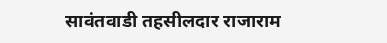सावंतवाडी तहसीलदार राजाराम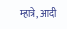म्हात्रे, आदी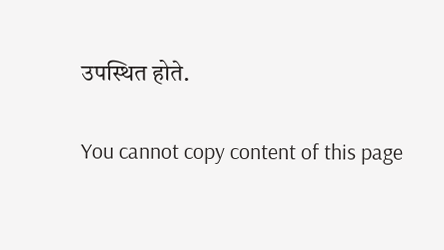उपस्थित होते.

You cannot copy content of this page